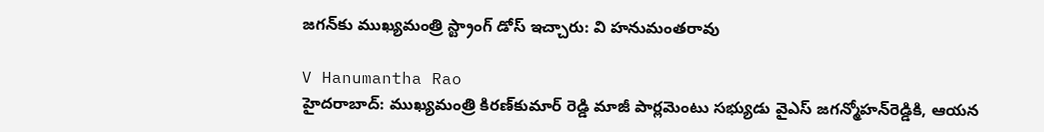జగన్‌కు ముఖ్యమంత్రి స్ట్రాంగ్ డోస్ ఇచ్చారు: వి హనుమంతరావు

V Hanumantha Rao
హైదరాబాద్: ముఖ్యమంత్రి కిరణ్‌కుమార్ రెడ్డి మాజీ పార్లమెంటు సభ్యుడు వైఎస్ జగన్మోహన్‌రెడ్డికి, ఆయన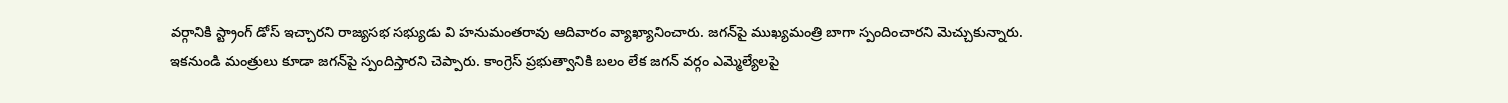వర్గానికి స్ట్రాంగ్ డోస్ ఇచ్చారని రాజ్యసభ సభ్యుడు వి హనుమంతరావు ఆదివారం వ్యాఖ్యానించారు. జగన్‌పై ముఖ్యమంత్రి బాగా స్పందించారని మెచ్చుకున్నారు. ఇకనుండి మంత్రులు కూడా జగన్‌పై స్పందిస్తారని చెప్పారు. కాంగ్రెస్ ప్రభుత్వానికి బలం లేక జగన్ వర్గం ఎమ్మెల్యేలపై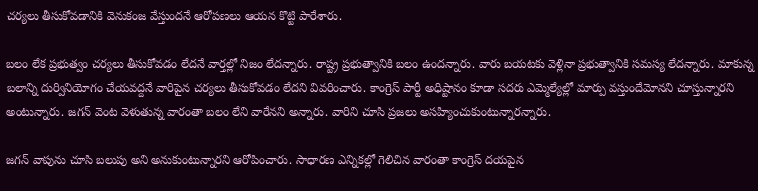చర్యలు తీసుకోవడానికి వెనుకంజ వేస్తుందనే ఆరోపణలు ఆయన కొట్టి పారేశారు.

బలం లేక ప్రభుత్వం చర్యలు తీసుకోవడం లేదనే వార్తల్లో నిజం లేదన్నారు. రాష్ట్ర ప్రభుత్వానికి బలం ఉందన్నారు. వారు బయటకు వెళ్లినా ప్రభుత్వానికి సమస్య లేదన్నారు. మాకున్న బలాన్ని దుర్వినియోగం చేయవద్దనే వారిపైన చర్యలు తీసుకోవడం లేదని వివరించారు. కాంగ్రెస్ పార్టీ అధిష్టానం కూడా సదరు ఎమ్మెల్యేల్లో మార్పు వస్తుందేమోనని చూస్తున్నారని అంటున్నారు. జగన్ వెంట వెళుతున్న వారంతా బలం లేని వారేనని అన్నారు. వారిని చూసి ప్రజలు అసహ్యించుకుంటున్నారన్నారు.

జగన్ వాపును చూసి బలుపు అని అనుకుంటున్నారని ఆరోపించారు. సాధారణ ఎన్నికల్లో గెలిచిన వారంతా కాంగ్రెస్ దయపైన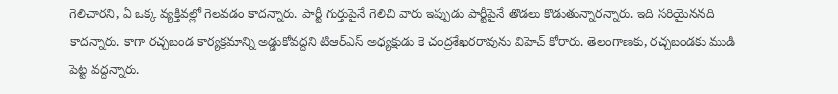గెలిచారని, ఏ ఒక్క వ్యక్తివల్లో గెలవడం కాదన్నారు. పార్టీ గుర్తుపైనే గెలిచి వారు ఇప్పుడు పార్టీపైనే తొడలు కొడుతున్నారన్నారు. ఇది సరియైననది కాదన్నారు. కాగా రచ్చబండ కార్యక్రమాన్ని అడ్డుకోవద్దని టిఆర్ఎస్ అధ్యక్షుడు కె చంద్రశేఖరరావును విహెచ్ కోరారు. తెలంగాణకు, రచ్చబండకు ముడి పెట్ట వద్దన్నారు.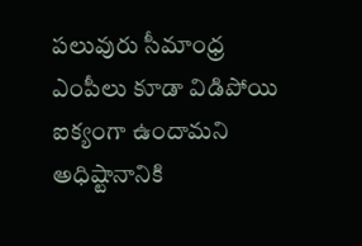పలువురు సీమాంధ్ర ఎంపీలు కూడా విడిపోయి ఐక్యంగా ఉందామని అధిష్టానానికి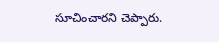సూచించారని చెప్పారు.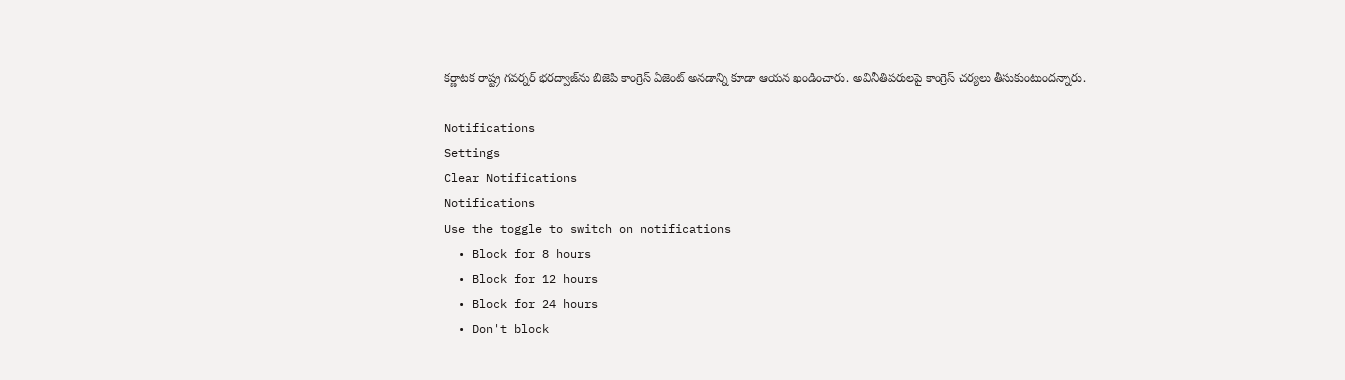కర్ణాటక రాష్ట్ర గవర్నర్ భరద్వాజ్‌ను బిజెపి కాంగ్రెస్ ఏజెంట్ అనడాన్ని కూడా ఆయన ఖండించారు. అవినీతిపరులపై కాంగ్రెస్ చర్యలు తీసుకుంటుందన్నారు.

Notifications
Settings
Clear Notifications
Notifications
Use the toggle to switch on notifications
  • Block for 8 hours
  • Block for 12 hours
  • Block for 24 hours
  • Don't block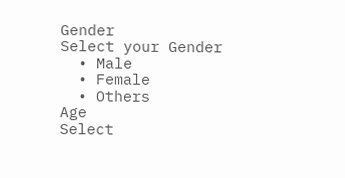Gender
Select your Gender
  • Male
  • Female
  • Others
Age
Select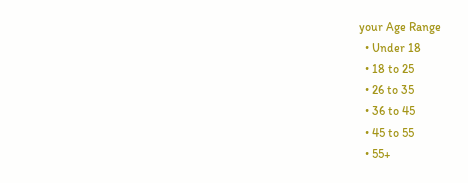your Age Range
  • Under 18
  • 18 to 25
  • 26 to 35
  • 36 to 45
  • 45 to 55
  • 55+